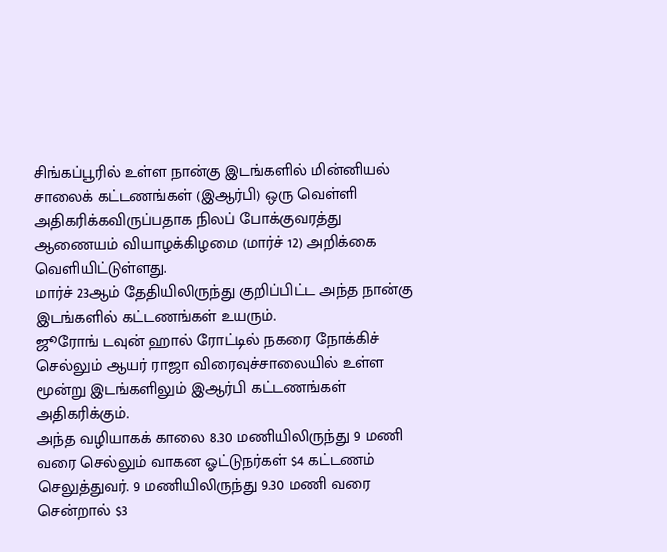சிங்கப்பூரில் உள்ள நான்கு இடங்களில் மின்னியல் சாலைக் கட்டணங்கள் (இஆர்பி) ஒரு வெள்ளி அதிகரிக்கவிருப்பதாக நிலப் போக்குவரத்து ஆணையம் வியாழக்கிழமை (மார்ச் 12) அறிக்கை வெளியிட்டுள்ளது.
மார்ச் 23ஆம் தேதியிலிருந்து குறிப்பிட்ட அந்த நான்கு இடங்களில் கட்டணங்கள் உயரும்.
ஜூரோங் டவுன் ஹால் ரோட்டில் நகரை நோக்கிச் செல்லும் ஆயர் ராஜா விரைவுச்சாலையில் உள்ள மூன்று இடங்களிலும் இஆர்பி கட்டணங்கள் அதிகரிக்கும்.
அந்த வழியாகக் காலை 8.30 மணியிலிருந்து 9 மணி வரை செல்லும் வாகன ஓட்டுநர்கள் $4 கட்டணம் செலுத்துவர். 9 மணியிலிருந்து 9.30 மணி வரை சென்றால் $3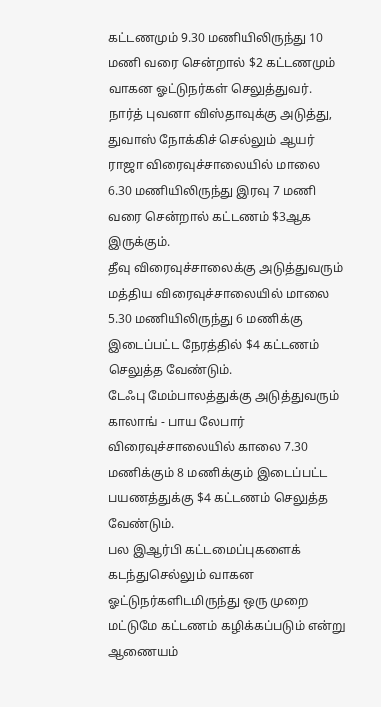கட்டணமும் 9.30 மணியிலிருந்து 10 மணி வரை சென்றால் $2 கட்டணமும் வாகன ஓட்டுநர்கள் செலுத்துவர்.
நார்த் புவனா விஸ்தாவுக்கு அடுத்து, துவாஸ் நோக்கிச் செல்லும் ஆயர் ராஜா விரைவுச்சாலையில் மாலை 6.30 மணியிலிருந்து இரவு 7 மணி வரை சென்றால் கட்டணம் $3ஆக இருக்கும்.
தீவு விரைவுச்சாலைக்கு அடுத்துவரும் மத்திய விரைவுச்சாலையில் மாலை 5.30 மணியிலிருந்து 6 மணிக்கு இடைப்பட்ட நேரத்தில் $4 கட்டணம் செலுத்த வேண்டும்.
டேஃபு மேம்பாலத்துக்கு அடுத்துவரும் காலாங் - பாய லேபார் விரைவுச்சாலையில் காலை 7.30 மணிக்கும் 8 மணிக்கும் இடைப்பட்ட பயணத்துக்கு $4 கட்டணம் செலுத்த வேண்டும்.
பல இஆர்பி கட்டமைப்புகளைக் கடந்துசெல்லும் வாகன ஓட்டுநர்களிடமிருந்து ஒரு முறை மட்டுமே கட்டணம் கழிக்கப்படும் என்று ஆணையம்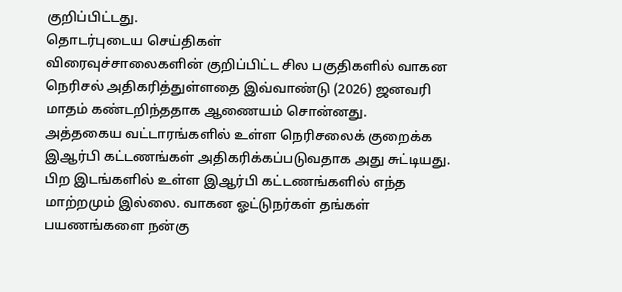குறிப்பிட்டது.
தொடர்புடைய செய்திகள்
விரைவுச்சாலைகளின் குறிப்பிட்ட சில பகுதிகளில் வாகன நெரிசல் அதிகரித்துள்ளதை இவ்வாண்டு (2026) ஜனவரி மாதம் கண்டறிந்ததாக ஆணையம் சொன்னது.
அத்தகைய வட்டாரங்களில் உள்ள நெரிசலைக் குறைக்க இஆர்பி கட்டணங்கள் அதிகரிக்கப்படுவதாக அது சுட்டியது.
பிற இடங்களில் உள்ள இஆர்பி கட்டணங்களில் எந்த மாற்றமும் இல்லை. வாகன ஓட்டுநர்கள் தங்கள் பயணங்களை நன்கு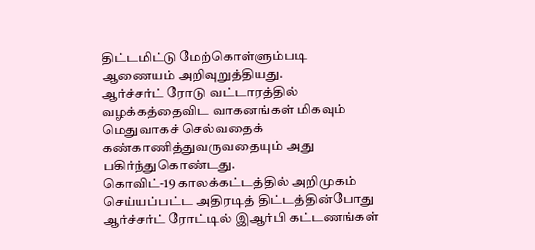திட்டமிட்டு மேற்கொள்ளும்படி ஆணையம் அறிவுறுத்தியது.
ஆர்ச்சர்ட் ரோடு வட்டாரத்தில் வழக்கத்தைவிட வாகனங்கள் மிகவும் மெதுவாகச் செல்வதைக் கண்காணித்துவருவதையும் அது பகிர்ந்துகொண்டது.
கொவிட்-19 காலக்கட்டத்தில் அறிமுகம் செய்யப்பட்ட அதிரடித் திட்டத்தின்போது ஆர்ச்சர்ட் ரோட்டில் இஆர்பி கட்டணங்கள்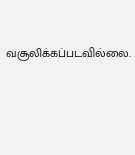வசூலிக்கப்படவில்லை.